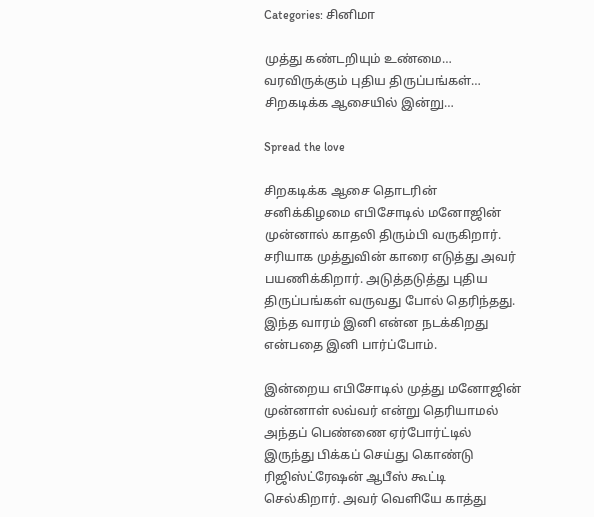Categories: சினிமா

முத்து கண்டறியும் உண்மை… வரவிருக்கும் புதிய திருப்பங்கள்… சிறகடிக்க ஆசையில் இன்று…

Spread the love

சிறகடிக்க ஆசை தொடரின் சனிக்கிழமை எபிசோடில் மனோஜின் முன்னால் காதலி திரும்பி வருகிறார். சரியாக முத்துவின் காரை எடுத்து அவர் பயணிக்கிறார். அடுத்தடுத்து புதிய திருப்பங்கள் வருவது போல் தெரிந்தது. இந்த வாரம் இனி என்ன நடக்கிறது என்பதை இனி பார்ப்போம்.

இன்றைய எபிசோடில் முத்து மனோஜின் முன்னாள் லவ்வர் என்று தெரியாமல் அந்தப் பெண்ணை ஏர்போர்ட்டில் இருந்து பிக்கப் செய்து கொண்டு ரிஜிஸ்ட்ரேஷன் ஆபீஸ் கூட்டி செல்கிறார். அவர் வெளியே காத்து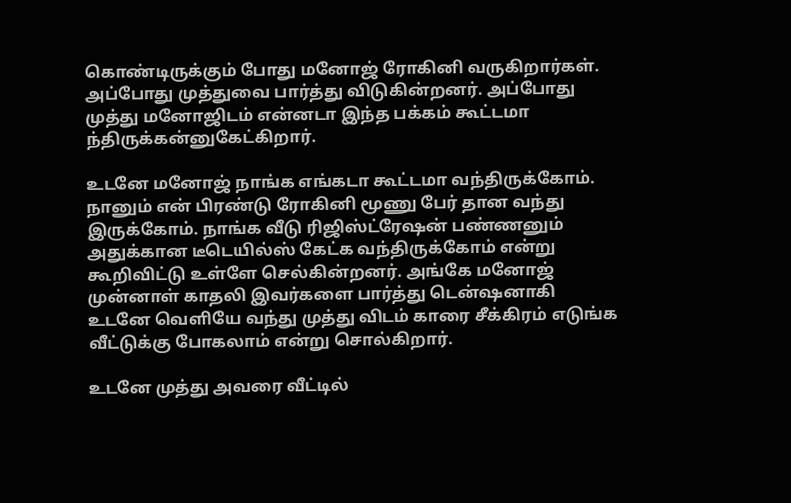கொண்டிருக்கும் போது மனோஜ் ரோகினி வருகிறார்கள். அப்போது முத்துவை பார்த்து விடுகின்றனர். அப்போது முத்து மனோஜிடம் என்னடா இந்த பக்கம் கூட்டமா ந்திருக்கன்னுகேட்கிறார்.

உடனே மனோஜ் நாங்க எங்கடா கூட்டமா வந்திருக்கோம். நானும் என் பிரண்டு ரோகினி மூணு பேர் தான வந்து இருக்கோம். நாங்க வீடு ரிஜிஸ்ட்ரேஷன் பண்ணனும் அதுக்கான டீடெயில்ஸ் கேட்க வந்திருக்கோம் என்று கூறிவிட்டு உள்ளே செல்கின்றனர். அங்கே மனோஜ் முன்னாள் காதலி இவர்களை பார்த்து டென்ஷனாகி உடனே வெளியே வந்து முத்து விடம் காரை சீக்கிரம் எடுங்க வீட்டுக்கு போகலாம் என்று சொல்கிறார்.

உடனே முத்து அவரை வீட்டில்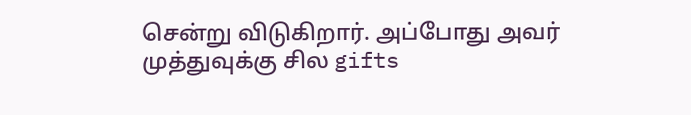சென்று விடுகிறார். அப்போது அவர் முத்துவுக்கு சில gifts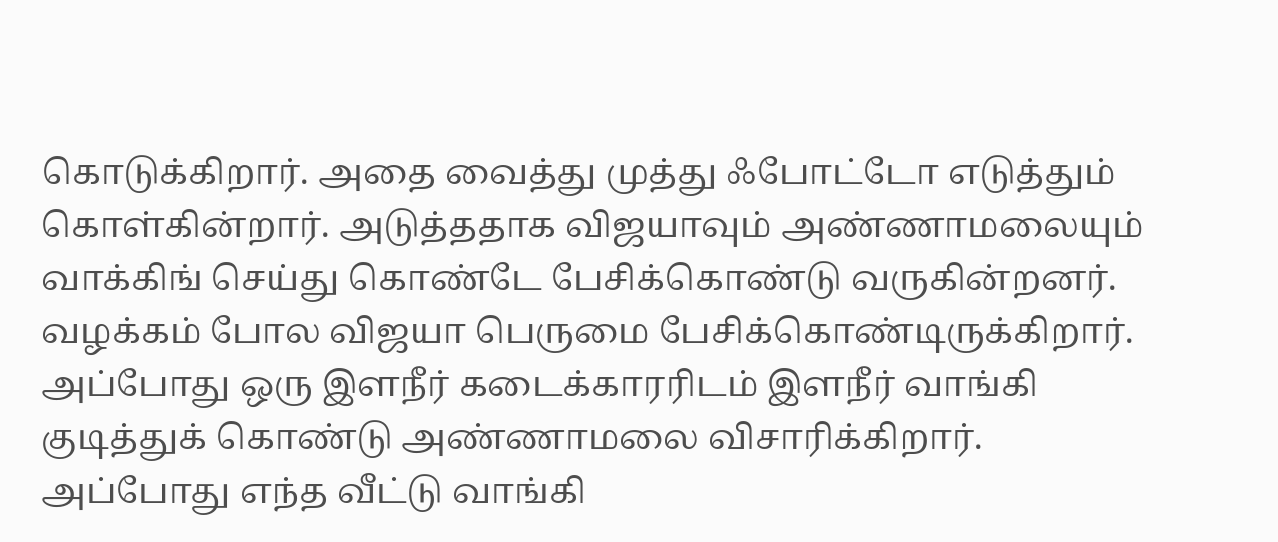கொடுக்கிறார். அதை வைத்து முத்து ஃபோட்டோ எடுத்தும் கொள்கின்றார். அடுத்ததாக விஜயாவும் அண்ணாமலையும் வாக்கிங் செய்து கொண்டே பேசிக்கொண்டு வருகின்றனர். வழக்கம் போல விஜயா பெருமை பேசிக்கொண்டிருக்கிறார். அப்போது ஒரு இளநீர் கடைக்காரரிடம் இளநீர் வாங்கி குடித்துக் கொண்டு அண்ணாமலை விசாரிக்கிறார். அப்போது எந்த வீட்டு வாங்கி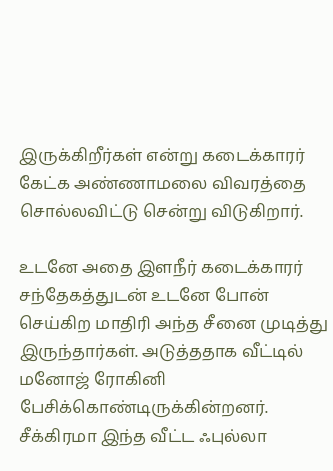இருக்கிறீர்கள் என்று கடைக்காரர் கேட்க அண்ணாமலை விவரத்தை சொல்லவிட்டு சென்று விடுகிறார்.

உடனே அதை இளநீர் கடைக்காரர் சந்தேகத்துடன் உடனே போன் செய்கிற மாதிரி அந்த சீனை முடித்து இருந்தார்கள். அடுத்ததாக வீட்டில் மனோஜ் ரோகினி பேசிக்கொண்டிருக்கின்றனர். சீக்கிரமா இந்த வீட்ட ஃபுல்லா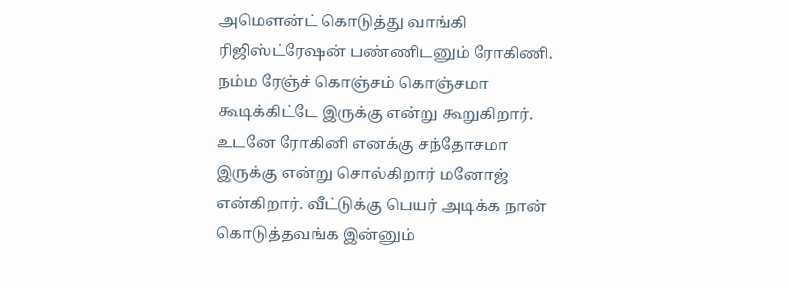அமௌன்ட் கொடுத்து வாங்கி ரிஜிஸ்ட்ரேஷன் பண்ணிடனும் ரோகிணி. நம்ம ரேஞ்ச் கொஞ்சம் கொஞ்சமா கூடிக்கிட்டே இருக்கு என்று கூறுகிறார். உடனே ரோகினி எனக்கு சந்தோசமா இருக்கு என்று சொல்கிறார் மனோஜ் என்கிறார். வீட்டுக்கு பெயர் அடிக்க நான் கொடுத்தவங்க இன்னும்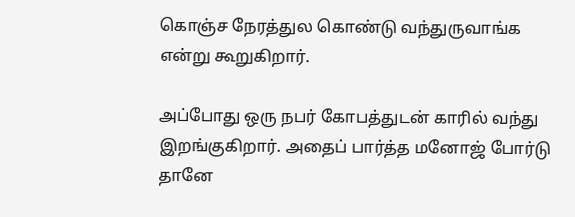கொஞ்ச நேரத்துல கொண்டு வந்துருவாங்க என்று கூறுகிறார்.

அப்போது ஒரு நபர் கோபத்துடன் காரில் வந்து இறங்குகிறார். அதைப் பார்த்த மனோஜ் போர்டு தானே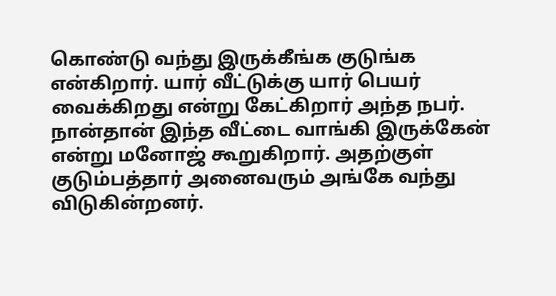கொண்டு வந்து இருக்கீங்க குடுங்க என்கிறார். யார் வீட்டுக்கு யார் பெயர் வைக்கிறது என்று கேட்கிறார் அந்த நபர். நான்தான் இந்த வீட்டை வாங்கி இருக்கேன் என்று மனோஜ் கூறுகிறார். அதற்குள் குடும்பத்தார் அனைவரும் அங்கே வந்து விடுகின்றனர்.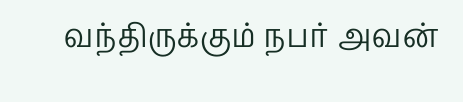வந்திருக்கும் நபர் அவன்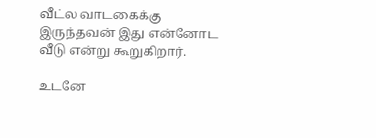வீட்ல வாடகைக்கு இருந்தவன் இது என்னோட வீடு என்று கூறுகிறார்.

உடனே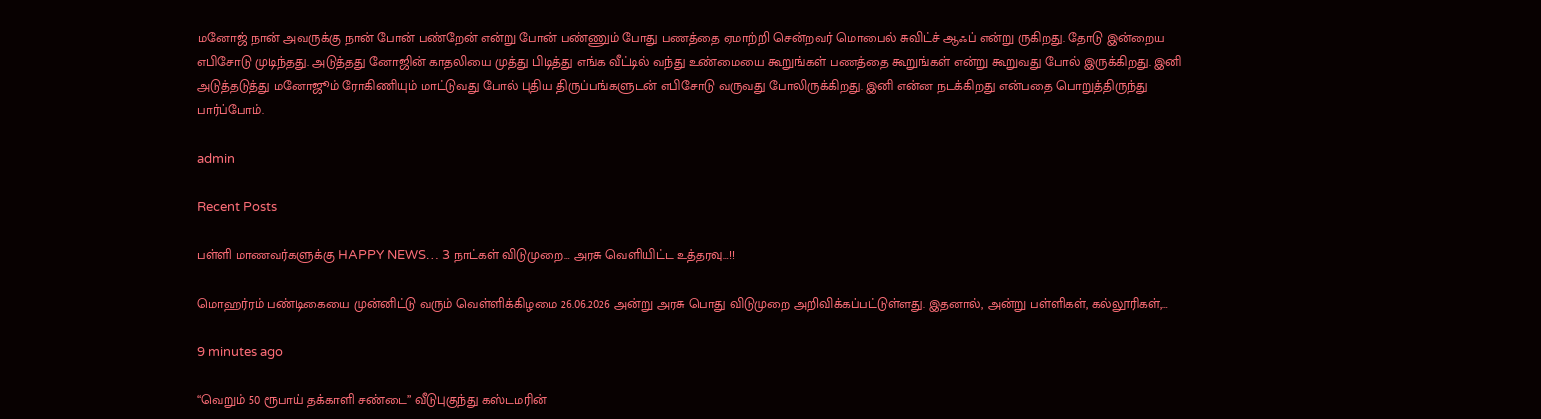மனோஜ் நான் அவருக்கு நான் போன் பண்றேன் என்று போன் பண்ணும் போது பணத்தை ஏமாற்றி சென்றவர் மொபைல் சுவிட்ச் ஆஃப் என்று ருகிறது. தோடு இன்றைய எபிசோடு முடிந்தது. அடுத்தது னோஜின் காதலியை முத்து பிடித்து எங்க வீட்டில் வந்து உண்மையை கூறுங்கள் பணத்தை கூறுங்கள் என்று கூறுவது போல் இருக்கிறது. இனி அடுத்தடுத்து மனோஜூம் ரோகிணியும் மாட்டுவது போல் புதிய திருப்பங்களுடன் எபிசோடு வருவது போலிருக்கிறது. இனி என்ன நடக்கிறது என்பதை பொறுத்திருந்து பார்ப்போம்.

admin

Recent Posts

பள்ளி மாணவர்களுக்கு HAPPY NEWS… 3 நாட்கள் விடுமுறை… அரசு வெளியிட்ட உத்தரவு…!!

மொஹர்ரம் பண்டிகையை முன்னிட்டு வரும் வெள்ளிக்கிழமை 26.06.2026 அன்று அரசு பொது விடுமுறை அறிவிக்கப்பட்டுள்ளது. இதனால், அன்று பள்ளிகள், கல்லூரிகள்,…

9 minutes ago

“வெறும் 50 ரூபாய் தக்காளி சண்டை” வீடுபுகுந்து கஸ்டமரின்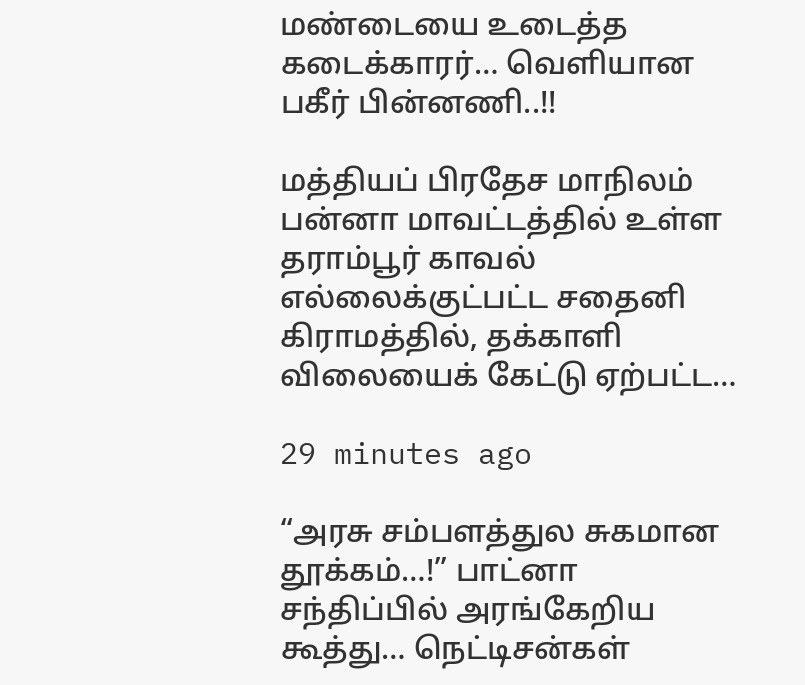மண்டையை உடைத்த கடைக்காரர்… வெளியான பகீர் பின்னணி..!!

மத்தியப் பிரதேச மாநிலம் பன்னா மாவட்டத்தில் உள்ள தராம்பூர் காவல் எல்லைக்குட்பட்ட சதைனி கிராமத்தில், தக்காளி விலையைக் கேட்டு ஏற்பட்ட…

29 minutes ago

“அரசு சம்பளத்துல சுகமான தூக்கம்…!” பாட்னா சந்திப்பில் அரங்கேறிய கூத்து… நெட்டிசன்கள்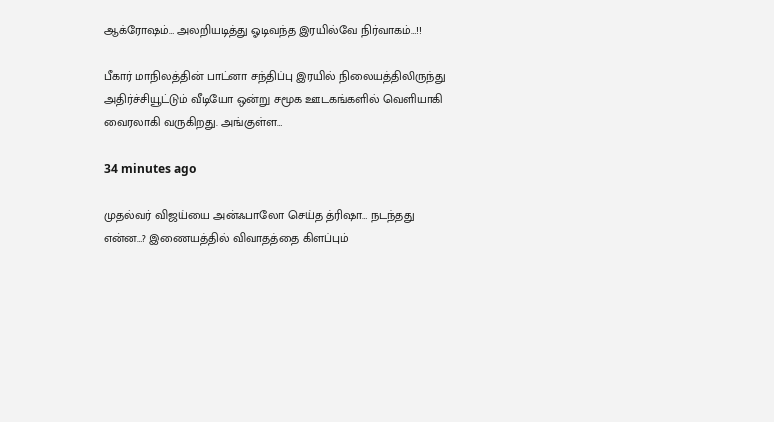ஆக்ரோஷம்… அலறியடித்து ஓடிவந்த இரயில்வே நிர்வாகம்…!!

பீகார் மாநிலத்தின் பாட்னா சந்திப்பு இரயில் நிலையத்திலிருந்து அதிர்ச்சியூட்டும் வீடியோ ஒன்று சமூக ஊடகங்களில் வெளியாகி வைரலாகி வருகிறது. அங்குள்ள…

34 minutes ago

முதல்வர் விஜய்யை அன்ஃபாலோ செய்த த்ரிஷா… நடந்தது என்ன…? இணையத்தில் விவாதத்தை கிளப்பும்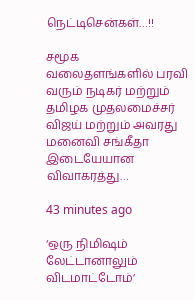நெட்டிசென்கள்…!!

சமூக வலைதளங்களில் பரவி வரும் நடிகர் மற்றும் தமிழக முதலமைச்சர் விஜய் மற்றும் அவரது மனைவி சங்கீதா இடையேயான விவாகரத்து…

43 minutes ago

‘ஒரு நிமிஷம் லேட்டானாலும் விடமாட்டோம்’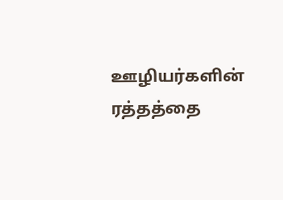ஊழியர்களின் ரத்தத்தை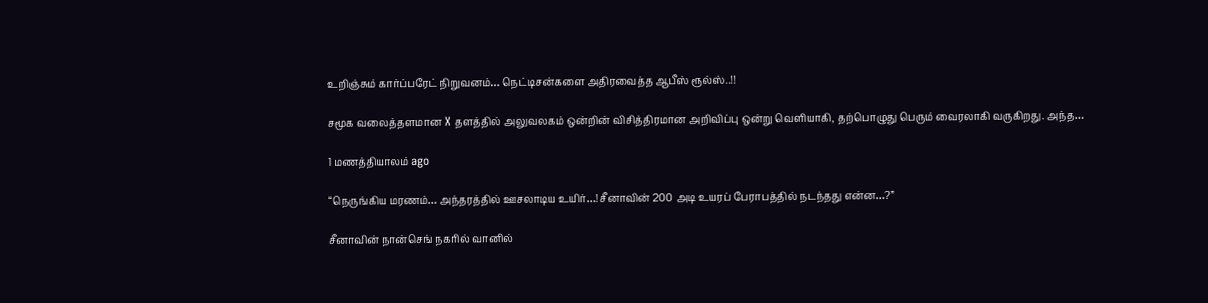உறிஞ்சும் கார்ப்பரேட் நிறுவனம்… நெட்டிசன்களை அதிரவைத்த ஆபீஸ் ரூல்ஸ்..!!

சமூக வலைத்தளமான X தளத்தில் அலுவலகம் ஒன்றின் விசித்திரமான அறிவிப்பு ஒன்று வெளியாகி, தற்பொழுது பெரும் வைரலாகி வருகிறது. அந்த…

1 மணத்தியாலம் ago

“நெருங்கிய மரணம்… அந்தரத்தில் ஊசலாடிய உயிர்…! சீனாவின் 200 அடி உயரப் பேராபத்தில் நடந்தது என்ன…?”

சீனாவின் நான்செங் நகரில் வானில்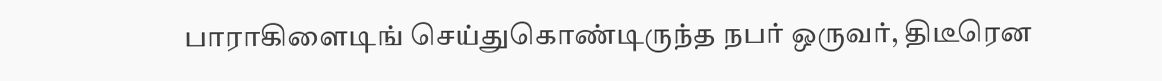பாராகிளைடிங் செய்துகொண்டிருந்த நபர் ஒருவர், திடீரென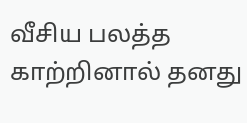வீசிய பலத்த காற்றினால் தனது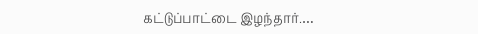கட்டுப்பாட்டை இழந்தார்.…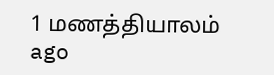1 மணத்தியாலம் ago